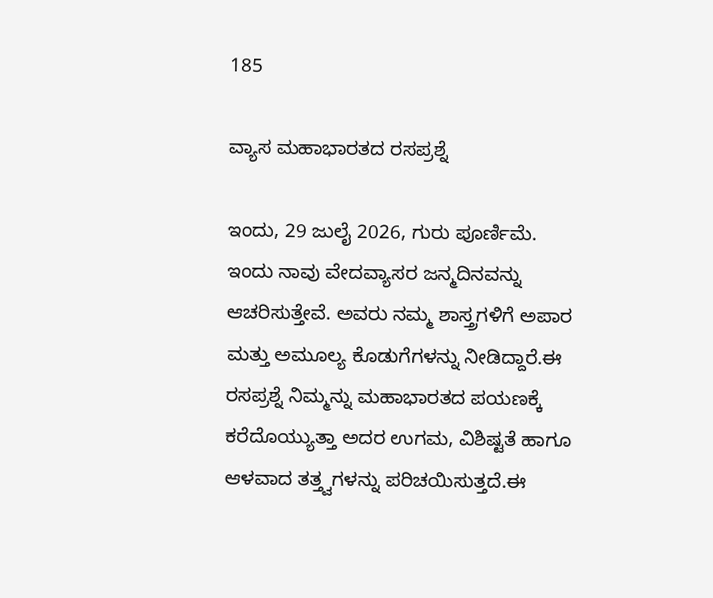185

ವ್ಯಾಸ ಮಹಾಭಾರತದ ರಸಪ್ರಶ್ನೆ

ಇಂದು, 29 ಜುಲೈ 2026, ಗುರು ಪೂರ್ಣಿಮೆ.
ಇಂದು ನಾವು ವೇದವ್ಯಾಸರ ಜನ್ಮದಿನವನ್ನು ಆಚರಿಸುತ್ತೇವೆ. ಅವರು ನಮ್ಮ ಶಾಸ್ತ್ರಗಳಿಗೆ ಅಪಾರ ಮತ್ತು ಅಮೂಲ್ಯ ಕೊಡುಗೆಗಳನ್ನು ನೀಡಿದ್ದಾರೆ.ಈ ರಸಪ್ರಶ್ನೆ ನಿಮ್ಮನ್ನು ಮಹಾಭಾರತದ ಪಯಣಕ್ಕೆ ಕರೆದೊಯ್ಯುತ್ತಾ ಅದರ ಉಗಮ, ವಿಶಿಷ್ಟತೆ ಹಾಗೂ ಆಳವಾದ ತತ್ತ್ವಗಳನ್ನು ಪರಿಚಯಿಸುತ್ತದೆ.ಈ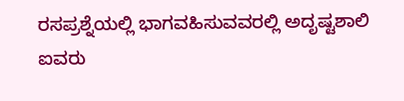ರಸಪ್ರಶ್ನೆಯಲ್ಲಿ ಭಾಗವಹಿಸುವವರಲ್ಲಿ ಅದೃಷ್ಟಶಾಲಿ ಐವರು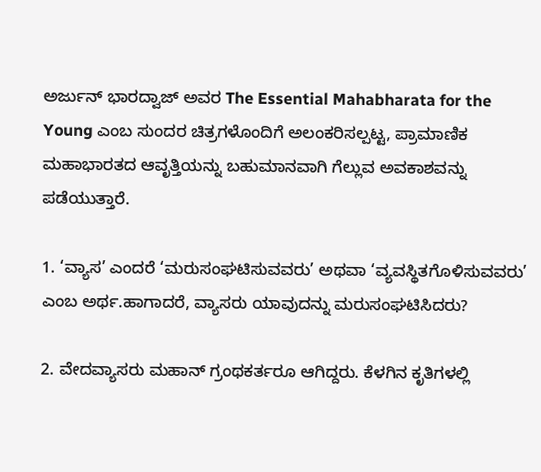ಅರ್ಜುನ್ ಭಾರದ್ವಾಜ್ ಅವರ The Essential Mahabharata for the Young ಎಂಬ ಸುಂದರ ಚಿತ್ರಗಳೊಂದಿಗೆ ಅಲಂಕರಿಸಲ್ಪಟ್ಟ, ಪ್ರಾಮಾಣಿಕ ಮಹಾಭಾರತದ ಆವೃತ್ತಿಯನ್ನು ಬಹುಮಾನವಾಗಿ ಗೆಲ್ಲುವ ಅವಕಾಶವನ್ನು ಪಡೆಯುತ್ತಾರೆ.

1. ‘ವ್ಯಾಸ’ ಎಂದರೆ ‘ಮರುಸಂಘಟಿಸುವವರು’ ಅಥವಾ ‘ವ್ಯವಸ್ಥಿತಗೊಳಿಸುವವರು’ ಎಂಬ ಅರ್ಥ.ಹಾಗಾದರೆ, ವ್ಯಾಸರು ಯಾವುದನ್ನು ಮರುಸಂಘಟಿಸಿದರು?

2. ವೇದವ್ಯಾಸರು ಮಹಾನ್ ಗ್ರಂಥಕರ್ತರೂ ಆಗಿದ್ದರು. ಕೆಳಗಿನ ಕೃತಿಗಳಲ್ಲಿ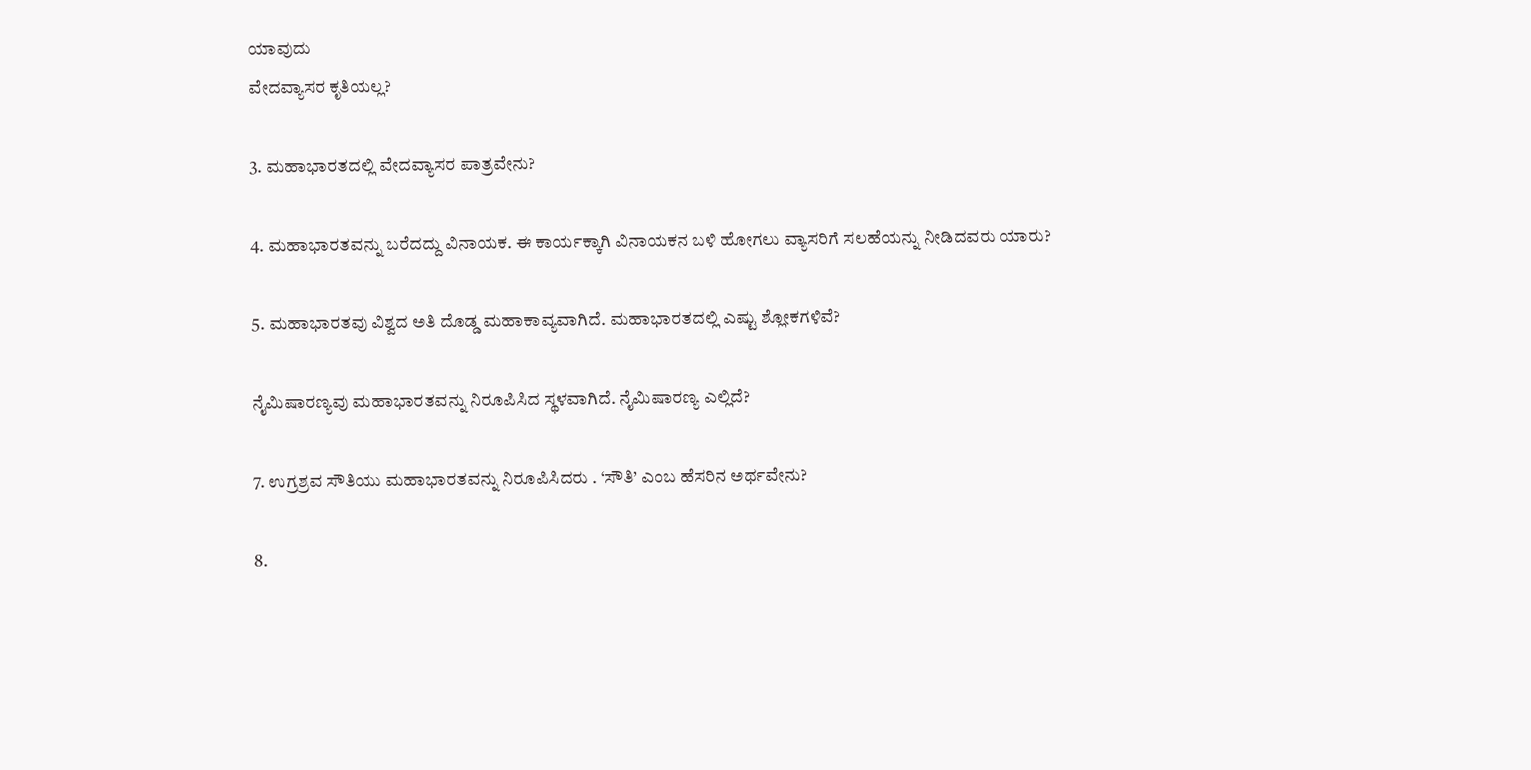ಯಾವುದು
ವೇದವ್ಯಾಸರ ಕೃತಿಯಲ್ಲ?

3. ಮಹಾಭಾರತದಲ್ಲಿ ವೇದವ್ಯಾಸರ ಪಾತ್ರವೇನು?

4. ಮಹಾಭಾರತವನ್ನು ಬರೆದದ್ದು ವಿನಾಯಕ. ಈ ಕಾರ್ಯಕ್ಕಾಗಿ ವಿನಾಯಕನ ಬಳಿ ಹೋಗಲು ವ್ಯಾಸರಿಗೆ ಸಲಹೆಯನ್ನು ನೀಡಿದವರು ಯಾರು?

5. ಮಹಾಭಾರತವು ವಿಶ್ವದ ಅತಿ ದೊಡ್ಡ ಮಹಾಕಾವ್ಯವಾಗಿದೆ. ಮಹಾಭಾರತದಲ್ಲಿ ಎಷ್ಟು ಶ್ಲೋಕಗಳಿವೆ?

ನೈಮಿಷಾರಣ್ಯವು ಮಹಾಭಾರತವನ್ನು ನಿರೂಪಿಸಿದ ಸ್ಥಳವಾಗಿದೆ. ನೈಮಿಷಾರಣ್ಯ ಎಲ್ಲಿದೆ?

7. ಉಗ್ರಶ್ರವ ಸೌತಿಯು ಮಹಾಭಾರತವನ್ನು ನಿರೂಪಿಸಿದರು . ‘ಸೌತಿ’ ಎಂಬ ಹೆಸರಿನ ಅರ್ಥವೇನು?

8.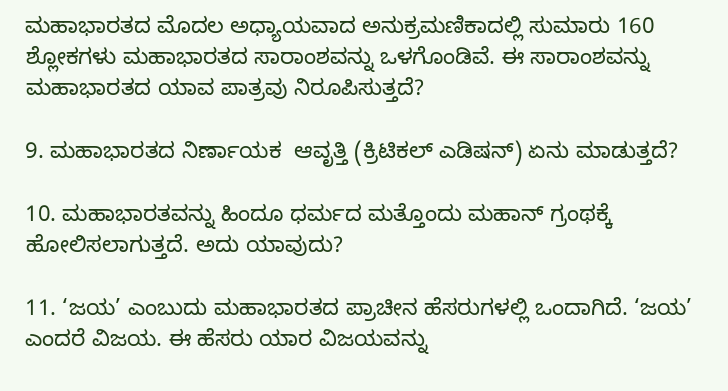ಮಹಾಭಾರತದ ಮೊದಲ ಅಧ್ಯಾಯವಾದ ಅನುಕ್ರಮಣಿಕಾದಲ್ಲಿ ಸುಮಾರು 160 ಶ್ಲೋಕಗಳು ಮಹಾಭಾರತದ ಸಾರಾಂಶವನ್ನು ಒಳಗೊಂಡಿವೆ. ಈ ಸಾರಾಂಶವನ್ನು ಮಹಾಭಾರತದ ಯಾವ ಪಾತ್ರವು ನಿರೂಪಿಸುತ್ತದೆ?

9. ಮಹಾಭಾರತದ ನಿರ್ಣಾಯಕ  ಆವೃತ್ತಿ (ಕ್ರಿಟಿಕಲ್ ಎಡಿಷನ್) ಏನು ಮಾಡುತ್ತದೆ?

10. ಮಹಾಭಾರತವನ್ನು ಹಿಂದೂ ಧರ್ಮದ ಮತ್ತೊಂದು ಮಹಾನ್ ಗ್ರಂಥಕ್ಕೆ ಹೋಲಿಸಲಾಗುತ್ತದೆ. ಅದು ಯಾವುದು?

11. ‘ಜಯ’ ಎಂಬುದು ಮಹಾಭಾರತದ ಪ್ರಾಚೀನ ಹೆಸರುಗಳಲ್ಲಿ ಒಂದಾಗಿದೆ. ‘ಜಯ’ ಎಂದರೆ ವಿಜಯ. ಈ ಹೆಸರು ಯಾರ ವಿಜಯವನ್ನು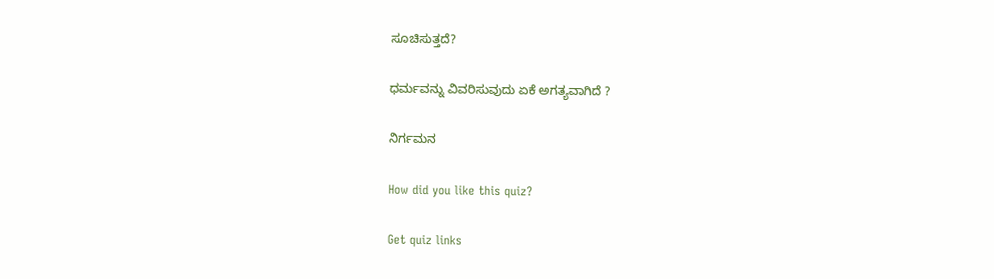ಸೂಚಿಸುತ್ತದೆ?

ಧರ್ಮವನ್ನು ವಿವರಿಸುವುದು ಏಕೆ ಅಗತ್ಯವಾಗಿದೆ ?

ನಿರ್ಗಮನ

How did you like this quiz?

Get quiz links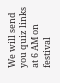We will send you quiz links at 6 AM on festival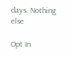days. Nothing else

Opt In